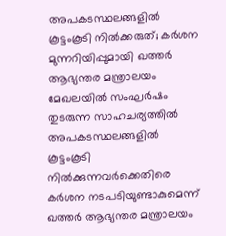അപകടസ്ഥലങ്ങളിൽ കൂട്ടംകൂടി നിൽക്കരുത്; കർശന മുന്നറിയിപ്പുമായി ഖത്തർ ആഭ്യന്തര മന്ത്രാലയം
മേഖലയിൽ സംഘർഷം തുടരുന്ന സാഹചര്യത്തിൽ അപകടസ്ഥലങ്ങളിൽ കൂട്ടംകൂടി നിൽക്കുന്നവർക്കെതിരെ കർശന നടപടിയുണ്ടാകുമെന്ന് ഖത്തർ ആഭ്യന്തര മന്ത്രാലയം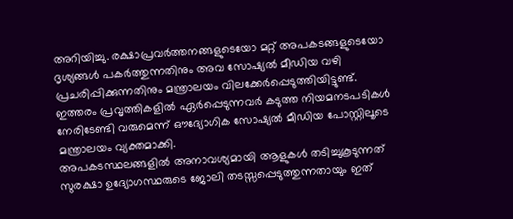അറിയിച്ചു. രക്ഷാപ്രവർത്തനങ്ങളുടെയോ മറ്റ് അപകടങ്ങളുടെയോ ദൃശ്യങ്ങൾ പകർത്തുന്നതിനും അവ സോഷ്യൽ മീഡിയ വഴി പ്രചരിപ്പിക്കുന്നതിനും മന്ത്രാലയം വിലക്കേർപ്പെടുത്തിയിട്ടുണ്ട്. ഇത്തരം പ്രവൃത്തികളിൽ ഏർപ്പെടുന്നവർ കടുത്ത നിയമനടപടികൾ നേരിടേണ്ടി വരുമെന്ന് ഔദ്യോഗിക സോഷ്യൽ മീഡിയ പോസ്റ്റിലൂടെ മന്ത്രാലയം വ്യക്തമാക്കി.
അപകടസ്ഥലങ്ങളിൽ അനാവശ്യമായി ആളുകൾ തടിച്ചുകൂടുന്നത് സുരക്ഷാ ഉദ്യോഗസ്ഥരുടെ ജോലി തടസ്സപ്പെടുത്തുന്നതായും ഇത്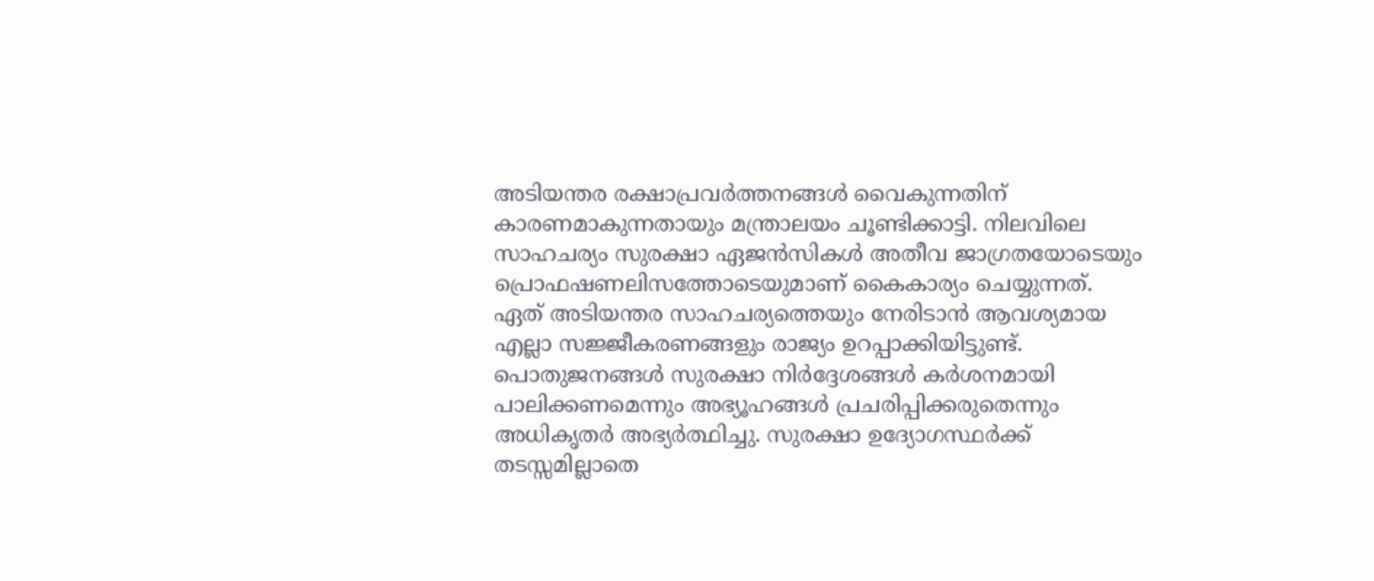അടിയന്തര രക്ഷാപ്രവർത്തനങ്ങൾ വൈകുന്നതിന് കാരണമാകുന്നതായും മന്ത്രാലയം ചൂണ്ടിക്കാട്ടി. നിലവിലെ സാഹചര്യം സുരക്ഷാ ഏജൻസികൾ അതീവ ജാഗ്രതയോടെയും പ്രൊഫഷണലിസത്തോടെയുമാണ് കൈകാര്യം ചെയ്യുന്നത്. ഏത് അടിയന്തര സാഹചര്യത്തെയും നേരിടാൻ ആവശ്യമായ എല്ലാ സജ്ജീകരണങ്ങളും രാജ്യം ഉറപ്പാക്കിയിട്ടുണ്ട്.
പൊതുജനങ്ങൾ സുരക്ഷാ നിർദ്ദേശങ്ങൾ കർശനമായി പാലിക്കണമെന്നും അഭ്യൂഹങ്ങൾ പ്രചരിപ്പിക്കരുതെന്നും അധികൃതർ അഭ്യർത്ഥിച്ചു. സുരക്ഷാ ഉദ്യോഗസ്ഥർക്ക് തടസ്സമില്ലാതെ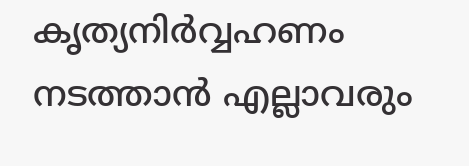കൃത്യനിർവ്വഹണം നടത്താൻ എല്ലാവരും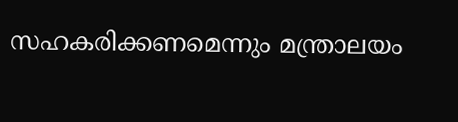സഹകരിക്കണമെന്നും മന്ത്രാലയം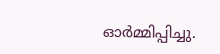ഓർമ്മിപ്പിച്ചു.